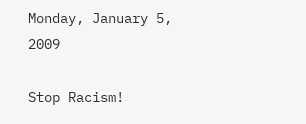Monday, January 5, 2009

Stop Racism!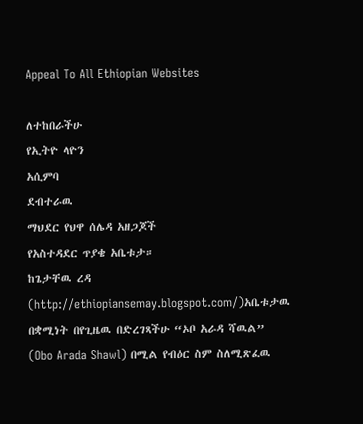Appeal To All Ethiopian Websites

ለተከበራችሁ
የኢትዮ ላዮን
አሲምባ
ደብተራዉ
ማህደር የህዋ ሰሌዳ አዘጋጆች
የአስተዳደር ጥያቄ አቤቱታ።
ከጌታቸዉ ረዳ
(http://ethiopiansemay.blogspot.com/)አቤቱታዉ በቋሚነት በየጊዜዉ በድረገጻችሁ “ኦቦ አራዳ ሻዉል” (Obo Arada Shawl) በሚል የብዕር ስም ስለሚጽፈዉ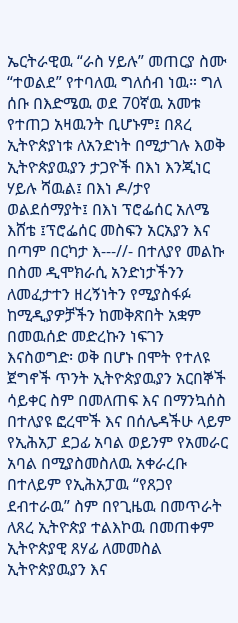ኤርትራዊዉ “ራስ ሃይሉ” መጠርያ ስሙ “ተወልደ” የተባለዉ ግለሰብ ነዉ። ግለ ሰቡ በእድሜዉ ወደ 70ኛዉ አመቱ የተጠጋ አዛዉንት ቢሆኑም፤ በጸረ ኢትዮጵያነቱ ለአንድነት በሚታገሉ እወቅ ኢትዮጵያዉያን ታጋዮች በእነ እንጂነር ሃይሉ ሻዉል፤ በእነ ዶ/ታየ ወልደሰማያት፤ በእነ ፕሮፌሰር አለሜ እሸቴ ፤ፕሮፌሰር መስፍን አርአያን እና በጣም በርካታ እ---//- በተለያየ መልኩ በስመ ዲሞክራሲ አንድነታችንን ለመፈታተን ዘረኝነትን የሚያስፋፉ ከሚዲያዎቻችን ከመቅጽበት አቋም በመዉሰድ መድረኩን ነፍገን እናስወግድ፡ ወቅ በሆኑ በሞት የተለዩ ጀግኖች ጥንት ኢትዮጵያዉያን አርበኞች ሳይቀር ስም በመለጠፍ እና በማንኳሰስ በተለያዩ ፎረሞች እና በሰሌዳችሁ ላይም የኢሕአፓ ደጋፊ አባል ወይንም የአመራር አባል በሚያስመስለዉ አቀራረቡ በተለይም የኢሕአፓዉ “የጸጋየ ደብተራዉ” ስም በየጊዜዉ በመጥራት ለጸረ ኢትዮጵያ ተልእኮዉ በመጠቀም ኢትዮጵያዊ ጸሃፊ ለመመስል ኢትዮጵያዉያን እና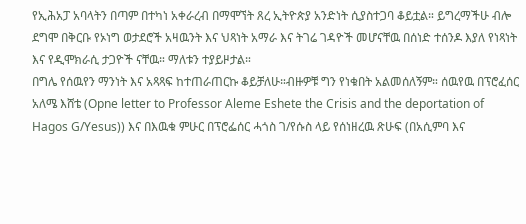የኢሕአፓ አባላትን በጣም በተካነ አቀራረብ በማሞኘት ጸረ ኢትዮጵያ አንድነት ሲያስተጋባ ቆይቷል። ይግረማችሁ ብሎ ደግሞ በቅርቡ የኦነግ ወታደሮች አዛዉንት እና ህጻነት አማራ እና ትገሬ ገዳዮች መሆናቸዉ በሰነድ ተሰንዶ እያለ የነጻነት እና የዲሞክራሲ ታጋዮች ናቸዉ። ማለቱን ተያይዞታል።
በግሌ የሰዉየን ማንነት እና አጻጻፍ ከተጠራጠርኩ ቆይቻለሁ።ብዙዎቹ ግን የነቁበት አልመሰለኝም። ሰዉየዉ በፕሮፈሰር አለሜ እሸቴ (Opne letter to Professor Aleme Eshete the Crisis and the deportation of Hagos G/Yesus)) እና በእዉቁ ምሁር በፕሮፌሰር ሓጎስ ገ/የሱስ ላይ የሰነዘረዉ ጽሁፍ (በአሲምባ እና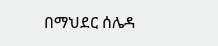በማህደር ሰሌዳ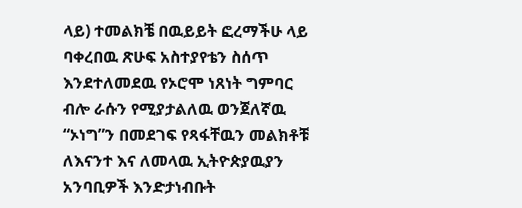ላይ) ተመልክቼ በዉይይት ፎረማችሁ ላይ ባቀረበዉ ጽሁፍ አስተያየቴን ስሰጥ እንደተለመደዉ የኦሮሞ ነጸነት ግምባር ብሎ ራሱን የሚያታልለዉ ወንጀለኛዉ “ኦነግ”ን በመደገፍ የጻፋቸዉን መልክቶቹ ለእናንተ እና ለመላዉ ኢትዮጵያዉያን አንባቢዎች እንድታነብቡት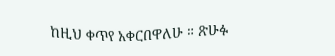ከዚህ ቀጥየ አቀርበዋለሁ ። ጽሁፉ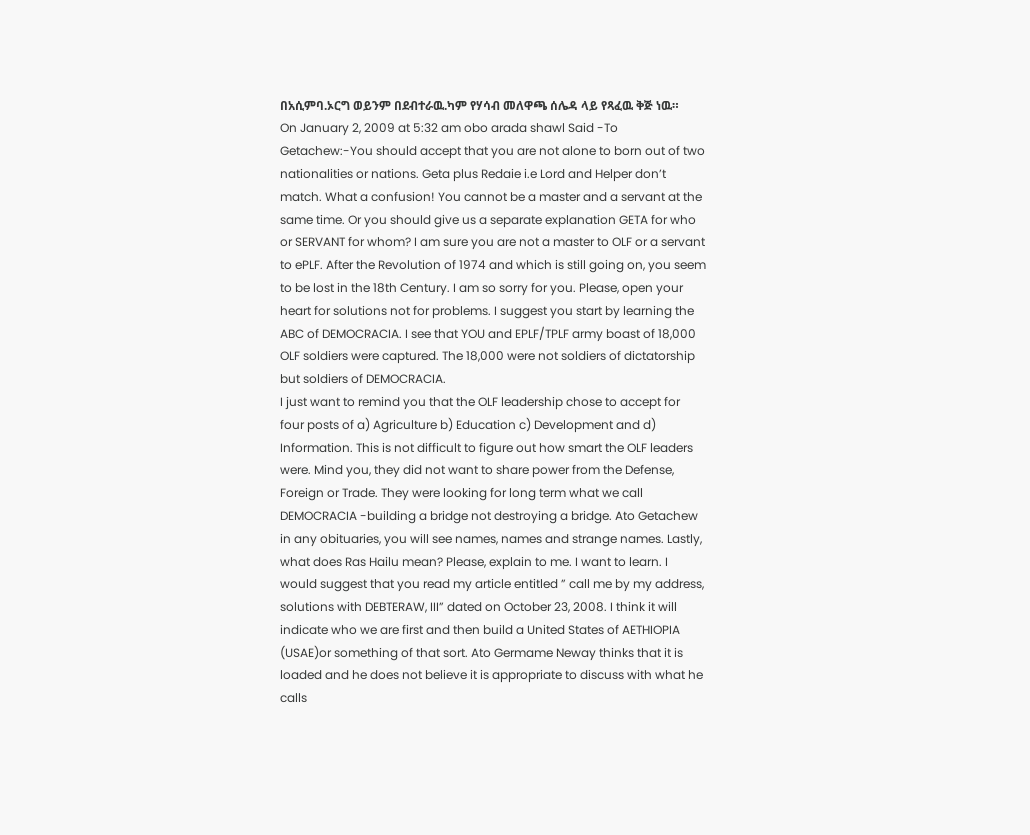በአሲምባ.ኦርግ ወይንም በደብተራዉ.ካም የሃሳብ መለዋጫ ሰሌዳ ላይ የጻፈዉ ቅጅ ነዉ።
On January 2, 2009 at 5:32 am obo arada shawl Said -To Getachew:-You should accept that you are not alone to born out of two nationalities or nations. Geta plus Redaie i.e Lord and Helper don’t match. What a confusion! You cannot be a master and a servant at the same time. Or you should give us a separate explanation GETA for who or SERVANT for whom? I am sure you are not a master to OLF or a servant to ePLF. After the Revolution of 1974 and which is still going on, you seem to be lost in the 18th Century. I am so sorry for you. Please, open your heart for solutions not for problems. I suggest you start by learning the ABC of DEMOCRACIA. I see that YOU and EPLF/TPLF army boast of 18,000 OLF soldiers were captured. The 18,000 were not soldiers of dictatorship but soldiers of DEMOCRACIA.
I just want to remind you that the OLF leadership chose to accept for four posts of a) Agriculture b) Education c) Development and d) Information. This is not difficult to figure out how smart the OLF leaders were. Mind you, they did not want to share power from the Defense, Foreign or Trade. They were looking for long term what we call DEMOCRACIA -building a bridge not destroying a bridge. Ato Getachew in any obituaries, you will see names, names and strange names. Lastly, what does Ras Hailu mean? Please, explain to me. I want to learn. I would suggest that you read my article entitled ” call me by my address, solutions with DEBTERAW, III” dated on October 23, 2008. I think it will indicate who we are first and then build a United States of AETHIOPIA (USAE)or something of that sort. Ato Germame Neway thinks that it is loaded and he does not believe it is appropriate to discuss with what he calls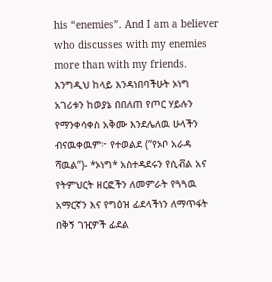his “enemies”. And I am a believer who discusses with my enemies more than with my friends.
እንግዲህ ከላይ እንዳነበባችሁት ኦነግ አገሪቱን ከወያኔ በበለጠ የጦር ሃይሉን የማንቀሳቀስ አቅሙ እንደሌለዉ ሁላችን ብናዉቀዉም፦ የተወልደ (“የኦቦ አራዳ ሻዉል”)- *ኦነግ* አስተዳደሩን የሲቭል አና የትምህርት ዘርፎችን ለመምራት የጓጓዉ አማርኛን እና የግዕዝ ፊደላችነን ለማጥፋት በቅኝ ገዢዎች ፊደል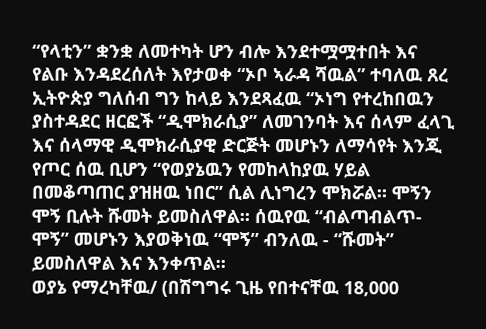“የላቲን” ቋንቋ ለመተካት ሆን ብሎ እንደተሟሟተበት እና የልቡ እንዳደረሰለት እየታወቀ “ኦቦ ኣራዳ ሻዉል” ተባለዉ ጸረ ኢትዮጵያ ግለሰብ ግን ከላይ እንደጻፈዉ “ኦነግ የተረከበዉን ያስተዳደር ዘርፎች “ዲሞክራሲያ” ለመገንባት እና ሰላም ፈላጊ እና ሰላማዊ ዲሞክራሲያዊ ድርጅት መሆኑን ለማሳየት እንጂ የጦር ሰዉ ቢሆን “የወያኔዉን የመከላከያዉ ሃይል በመቆጣጠር ያዝዘዉ ነበር” ሲል ሊነግረን ሞክሯል። ሞኝን ሞኝ ቢሉት ሹመት ይመስለዋል። ሰዉየዉ “ብልጣብልጥ-ሞኝ” መሆኑን እያወቅነዉ “ሞኝ” ብንለዉ - “ሹመት” ይመስለዋል እና እንቀጥል።
ወያኔ የማረካቸዉ/ (በሽግግሩ ጊዜ የበተናቸዉ 18,000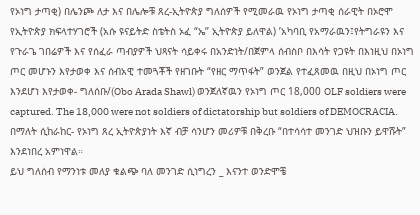የኦነግ ታጣቂ) በሌንጮ ለታ እና በሌሎቹ ጸረ-ኢትዮጵያ ግለሰዎች የሚመራዉ የኦነግ ታጣቂ ሰራዊት በኦሮሞ የኢትዮጵያ ክፍላተሃገሮች (አሱ ዩናይትድ ስቴትስ ኦፈ “ኤ’’ ኢትዮጵያ ይለዋል) ’አካባቢ የአማራዉን፤የትግራዩን እና የጉራጌ ገበሬዎች እና የሰፈራ ጣብያዎች ህጻናት ሳይቀሩ በአንድነት/በጀምላ ሰብስቦ በእሳት የጋዩት በእነዚህ በኦነግ ጦር መሆኑን እየታወቀ እና ሰብአዊ ተመጓቾች የዘገቡት “የዘር ማጥፋት” ወንጀል የተፈጸመዉ በዚህ በኦነግ ጦር እንደሆነ እየታወቀ- ግለሰቡ/(Obo Arada Shawl) ወንጀለኛዉን የኦነግ ጦር 18,000 OLF soldiers were captured. The 18,000 were not soldiers of dictatorship but soldiers of DEMOCRACIA. በማለት ሲከራከር- የኦነግ ጸረ ኢትዮጵያነት እኛ ብቻ ሳንሆን መሪዎቹ በቅረቡ “በተሳሳተ መንገድ ህዝቡን ይዋሹት” እንደነበረ አምነዋል።
ይህ ግለሰብ የማንነቱ መለያ ቁልጭ ባለ መንገድ ሲነግረን _ እናንተ ወንድሞቼ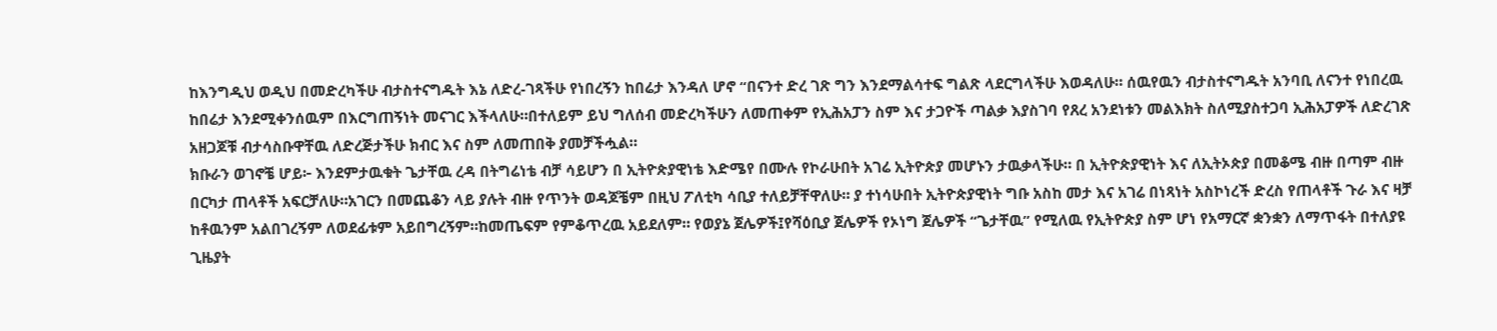ከእንግዲህ ወዲህ በመድረካችሁ ብታስተናግዱት እኔ ለድረ-ገጻችሁ የነበረኝን ከበሬታ እንዳለ ሆኖ “በናንተ ድረ ገጽ ግን እንደማልሳተፍ ግልጽ ላደርግላችሁ እወዳለሁ። ሰዉየዉን ብታስተናግዱት አንባቢ ለናንተ የነበረዉ ከበሬታ እንደሚቀንሰዉም በእርግጠኝነት መናገር እችላለሁ።በተለይም ይህ ግለሰብ መድረካችሁን ለመጠቀም የኢሕአፓን ስም እና ታጋዮች ጣልቃ እያስገባ የጸረ አንደነቱን መልእክት ስለሚያስተጋባ ኢሕአፓዎች ለድረገጽ አዘጋጆቹ ብታሳስቡዋቸዉ ለድረጅታችሁ ክብር እና ስም ለመጠበቅ ያመቻችሗል።
ክቡራን ወገኖቼ ሆይ፦ እንደምታዉቁት ጌታቸዉ ረዳ በትግሬነቴ ብቻ ሳይሆን በ ኢትዮጵያዊነቴ እድሜየ በሙሉ የኮራሁበት አገሬ ኢትዮጵያ መሆኑን ታዉቃላችሁ። በ ኢትዮጵያዊነት እና ለኢትኦጵያ በመቆሜ ብዙ በጣም ብዙ በርካታ ጠላቶች አፍርቻለሁ።አገርን በመጨቆን ላይ ያሉት ብዙ የጥንት ወዳጆቼም በዚህ ፖለቲካ ሳቢያ ተለይቻቸዋለሁ። ያ ተነሳሁበት ኢትዮጵያዊነት ግቡ አስከ መታ እና አገሬ በነጻነት አስኮነረች ድረስ የጠላቶች ጉራ እና ዛቻ ከቶዉንም አልበገረኝም ለወደፊቱም አይበግረኝም።ከመጤፍም የምቆጥረዉ አይደለም። የወያኔ ጀሌዎች፤የሻዕቢያ ጀሌዎች የኦነግ ጀሌዎች “ጌታቸዉ” የሚለዉ የኢትዮጵያ ስም ሆነ የአማርኛ ቋንቋን ለማጥፋት በተለያዩ ጊዜያት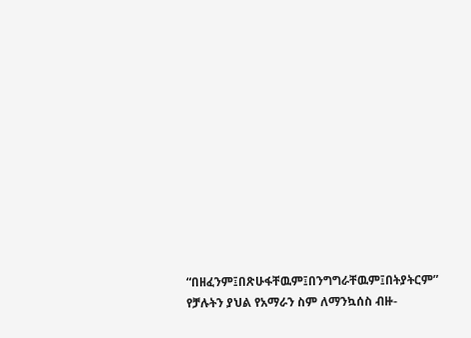“በዘፈንም፤በጽሁፋቸዉም፤በንግግራቸዉም፤በትያትርም” የቻሉትን ያህል የአማራን ስም ለማንኳሰስ ብዙ-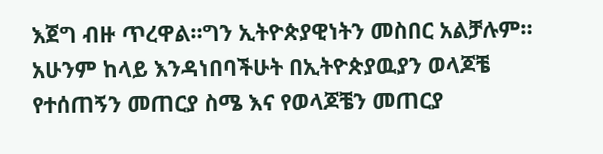እጀግ ብዙ ጥረዋል።ግን ኢትዮጵያዊነትን መስበር አልቻሉም።
አሁንም ከላይ እንዳነበባችሁት በኢትዮጵያዉያን ወላጆቼ የተሰጠኝን መጠርያ ስሜ እና የወላጆቼን መጠርያ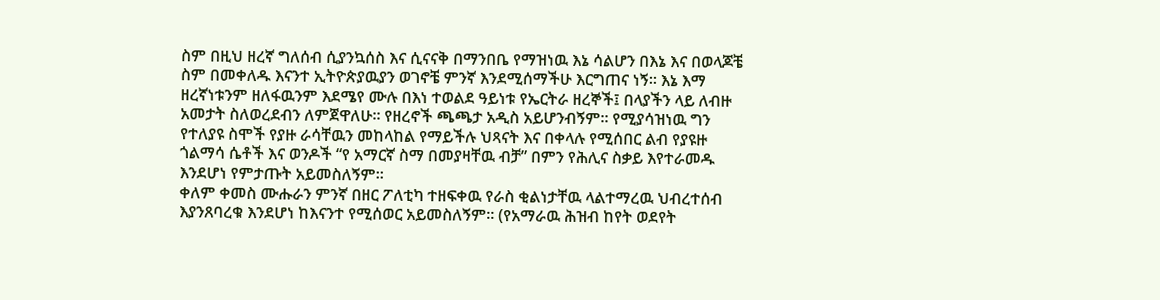ስም በዚህ ዘረኛ ግለሰብ ሲያንኳሰስ እና ሲናናቅ በማንበቤ የማዝነዉ እኔ ሳልሆን በእኔ እና በወላጆቼ ስም በመቀለዱ እናንተ ኢትዮጵያዉያን ወገኖቼ ምንኛ እንደሚሰማችሁ እርግጠና ነኝ። እኔ እማ ዘረኛነቱንም ዘለፋዉንም እደሜየ ሙሉ በእነ ተወልደ ዓይነቱ የኤርትራ ዘረኞች፤ በላያችን ላይ ለብዙ አመታት ስለወረደብን ለምጀዋለሁ። የዘረኖች ጫጫታ አዲስ አይሆንብኝም። የሚያሳዝነዉ ግን የተለያዩ ስሞች የያዙ ራሳቸዉን መከላከል የማይችሉ ህጻናት እና በቀላሉ የሚሰበር ልብ የያዩዙ ጎልማሳ ሴቶች እና ወንዶች “የ አማርኛ ስማ በመያዛቸዉ ብቻ” በምን የሕሊና ስቃይ እየተራመዱ እንደሆነ የምታጡት አይመስለኝም።
ቀለም ቀመስ ሙሑራን ምንኛ በዘር ፖለቲካ ተዘፍቀዉ የራስ ቂልነታቸዉ ላልተማረዉ ህብረተሰብ እያንጸባረቁ እንደሆነ ከእናንተ የሚሰወር አይመስለኝም። (የአማራዉ ሕዝብ ከየት ወደየት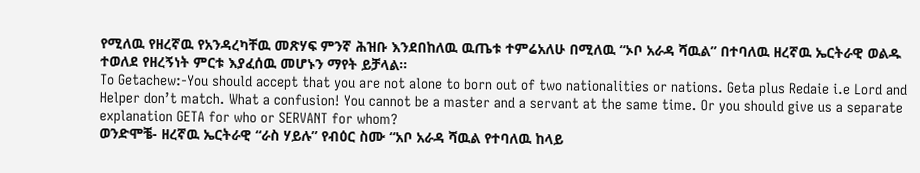የሚለዉ የዘረኛዉ የአንዳረካቸዉ መጽሃፍ ምንኛ ሕዝቡ እንደበከለዉ ዉጤቱ ተምሬአለሁ በሚለዉ “ኦቦ አራዳ ሻዉል” በተባለዉ ዘረኛዉ ኤርትራዊ ወልዱ ተወለደ የዘረኝነት ምርቱ እያፈሰዉ መሆኑን ማየት ይቻላል።
To Getachew:-You should accept that you are not alone to born out of two nationalities or nations. Geta plus Redaie i.e Lord and Helper don’t match. What a confusion! You cannot be a master and a servant at the same time. Or you should give us a separate explanation GETA for who or SERVANT for whom?
ወንድሞቼ- ዘረኛዉ ኤርትራዊ “ራስ ሃይሉ” የብዕር ስሙ “አቦ አራዳ ሻዉል የተባለዉ ከላይ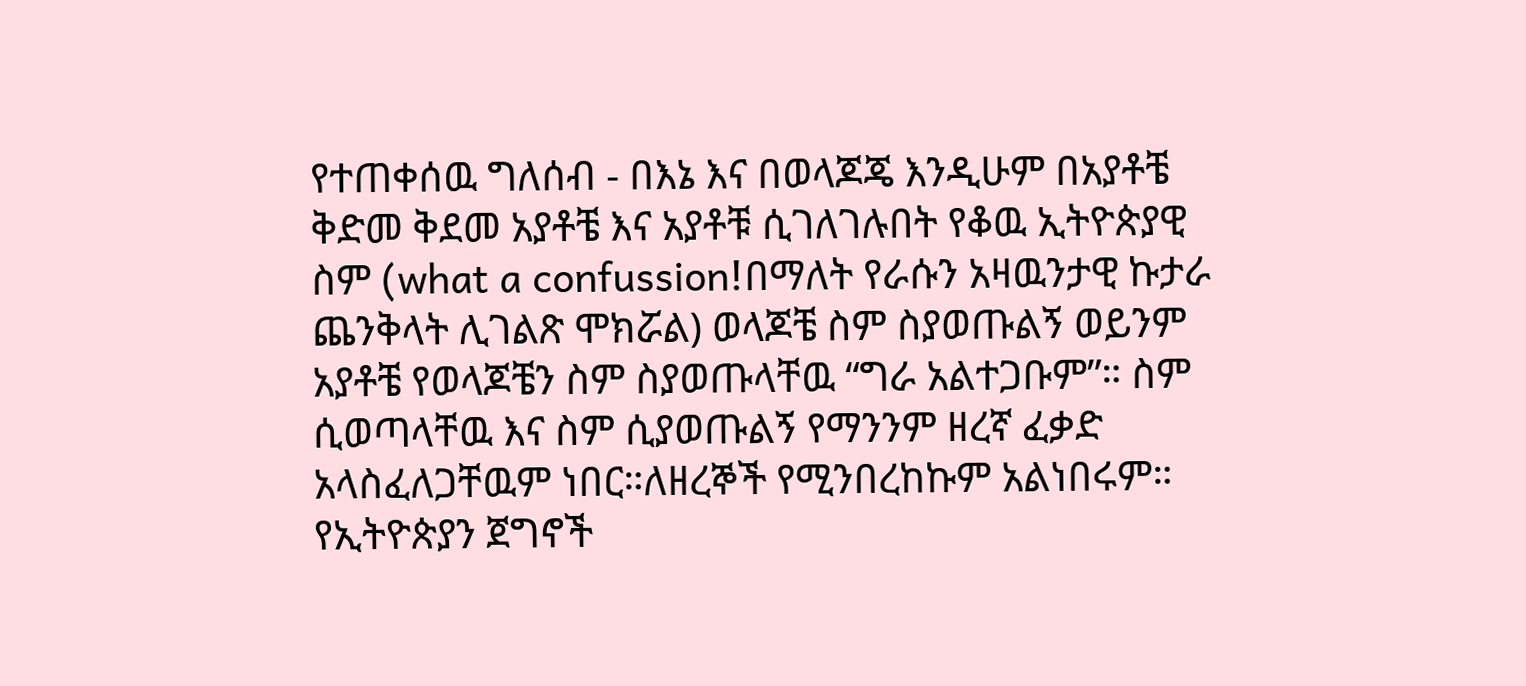የተጠቀሰዉ ግለሰብ - በእኔ እና በወላጆጄ እንዲሁም በአያቶቼ ቅድመ ቅደመ አያቶቼ እና አያቶቹ ሲገለገሉበት የቆዉ ኢትዮጵያዊ ስም (what a confussion!በማለት የራሱን አዛዉንታዊ ኩታራ ጨንቅላት ሊገልጽ ሞክሯል) ወላጆቼ ስም ስያወጡልኝ ወይንም አያቶቼ የወላጆቼን ስም ስያወጡላቸዉ “ግራ አልተጋቡም”። ስም ሲወጣላቸዉ እና ስም ሲያወጡልኝ የማንንም ዘረኛ ፈቃድ አላስፈለጋቸዉም ነበር።ለዘረኞች የሚንበረከኩም አልነበሩም።
የኢትዮጵያን ጀግኖች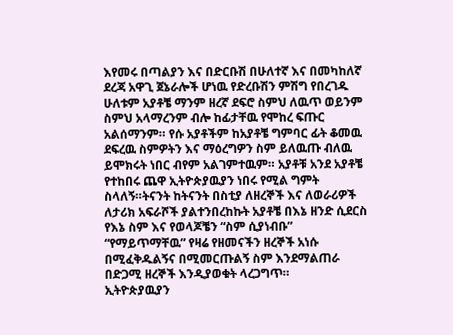እየመሩ በጣልያን እና በድርቡሽ በሁለተኛ እና በመካከለኛ ደረጃ አዋጊ ጀኔራሎች ሆነዉ የድረቡሽን ምሽግ የበረገዱ ሁለቱም አያቶቼ ማንም ዘረኛ ደፍሮ ስምህ ለዉጥ ወይንም ስምህ አላማረንም ብሎ ከፊታቸዉ የሞከረ ፍጡር አልሰማንም። የሱ አያቶችም ከአያቶቼ ግምባር ፊት ቆመዉ ደፍረዉ ስምዎትን እና ማዕረግዎን ስም ይለዉጡ ብለዉ ይሞክሩት ነበር ብየም አልገምተዉም። አያቶቹ አንደ አያቶቼ የተከበሩ ጨዋ ኢትዮጵያዉያን ነበሩ የሚል ግምት ስላለኝ።ትናንት ከትናንት በስቲያ ለዘረኞች እና ለወራሪዎች ለታሪክ አፍራሾች ያልተንበረከኩት አያቶቼ በእኔ ዘንድ ሲደርስ የእኔ ስም እና የወላጆቼን “ስም ሲያነብቡ” “የማይጥማቸዉ” የዛሬ የዘመናችን ዘረኞች አነሱ በሚፈቅዱልኝና በሚመርጡልኝ ስም እንደማልጠራ በድጋሚ ዘረኞች እንዲያወቁት ላረጋግጥ።
ኢትዮጵያዉያን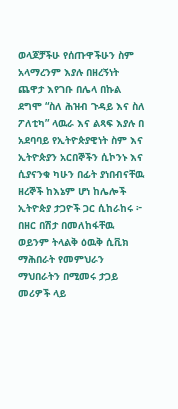ወላጆቻችሁ የሰጡዋችሁን ስም አላማረንም እያሉ በዘረኝነት ጨዋታ እየገቡ በሌላ በኩል ደግሞ “ስለ ሕዝብ ጉዳይ እና ስለ ፖለቲካ” ላዉራ እና ልጻፍ እያሉ በ አደባባይ የኢትዮጵያዊነት ስም እና ኢትዮጵያን አርበኞችን ሲኮንኑ እና ሲያናንቁ ካሁን በፊት ያነበብናቸዉ ዘረኞች ከእኔም ሆነ ከሌሎች ኢትዮጵያ ታጋዮች ጋር ሲከራከሩ ፦ በዘር በሽታ በመለከፋቸዉ ወይንም ትላልቅ ዕዉቅ ሲቪክ ማሕበራት የመምህራን ማህበራትን በሚመሩ ታጋይ መሪዎች ላይ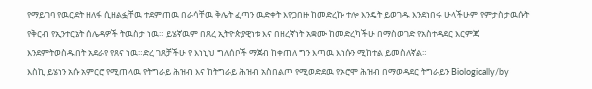የማይገባ የዉርደት ዘለፋ ሲዘልፏቸዉ ተደምጠዉ በራሳቸዉ ቅሌት ፈጣን ዉድቀት እየጋበዙ ከመድረኩ ተሎ እንዴት ይወገዱ እንደነበሩ ሁላችሁም የምታስታዉሱት የቅርብ የኢንተርኔት ሰሌዳዎች ትዉስታ ነዉ። ይሄኛዉም በጸረ ኢትዮጵያዊነቱ እና በዘረኛነት አቋሙ ከመድረካችሁ በማስወገድ የአስተዳደር እርምጃ እንደምትወስዱበት አደራየ የጸና ነዉ።ድረ ገጸቻችሁ የ እነኒህ ግለሰቦች ማጀብ ከቀጠለ ግን እጣዉ እነሱን ሚከተል ይመስለኛል።
እስኪ ይሄነን አሱ አምርሮ የሚጠላዉ የትግራይ ሕዝብ እና ከትግራይ ሕዝብ አስበልጦ የሚወድደዉ የኦሮሞ ሕዝብ በማወዳደር ትግራይን Biologically/by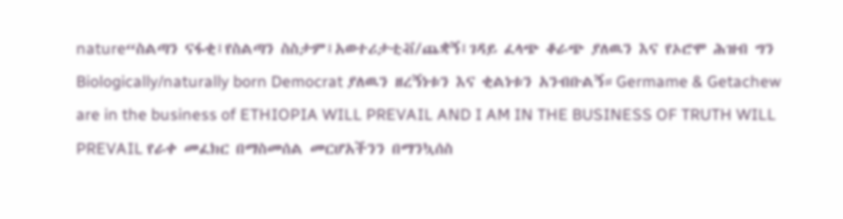nature“ስልጣን ናፋቂ፤የስልጣን ስስታም፤አወተሪታቲቭ/ጨቋኝ፤ገዳይ ፈላጭ ቆራጭ ያለዉን እና የኦሮሞ ሕዝብ ግን Biologically/naturally born Democrat ያለዉን ዘረኝነቱን እና ቂልነቱን አንብቡልኝ።Germame & Getachew are in the business of ETHIOPIA WILL PREVAIL AND I AM IN THE BUSINESS OF TRUTH WILL PREVAIL የራቀ መፈክር በማስመሰል መርሆአችንን በማንኳሰስ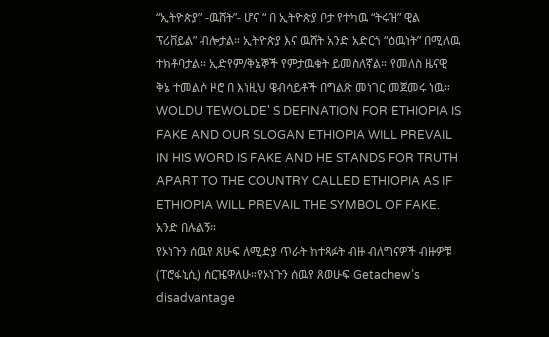“ኢትዮጵያ” -ዉሸት”- ሆና “ በ ኢትዮጵያ ቦታ የተካዉ “ትሩዝ” ዊል ፕሪቨይል” ብሎታል። ኢትዮጵያ እና ዉሸት አንድ አድርጎ “ዕዉነት” በሚለዉ ተክቶባታል። ኢድየም/ቅኔኞች የምታዉቁት ይመስለኛል። የመለስ ዜናዊ ቅኔ ተመልሶ ዞሮ በ እነዚህ ዌብሳይቶች በግልጽ መነገር መጀመሩ ነዉ። WOLDU TEWOLDE' S DEFINATION FOR ETHIOPIA IS FAKE AND OUR SLOGAN ETHIOPIA WILL PREVAIL IN HIS WORD IS FAKE AND HE STANDS FOR TRUTH APART TO THE COUNTRY CALLED ETHIOPIA AS IF ETHIOPIA WILL PREVAIL THE SYMBOL OF FAKE. አንድ በሉልኝ።
የኦነጉን ሰዉየ ጸሁፍ ለሚድያ ጥራት ከተጻፉት ብዙ ብለግናዎች ብዙዎቹ (ፐሮፋኒሲ) ሰርዤዋለሁ።የኦነጉን ሰዉየ ጸወሁፍ Getachew’s disadvantage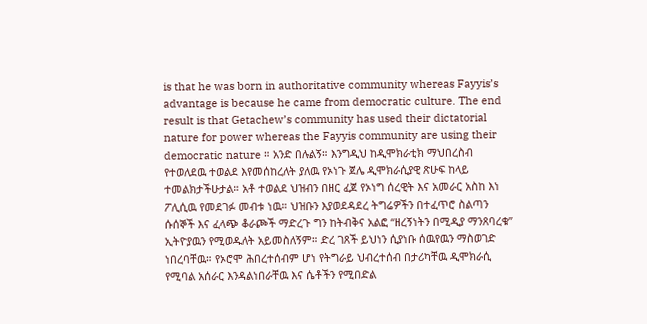is that he was born in authoritative community whereas Fayyis’s advantage is because he came from democratic culture. The end result is that Getachew’s community has used their dictatorial nature for power whereas the Fayyis community are using their democratic nature ። አንድ በሉልኝ። እንግዲህ ከዲሞክራቲክ ማህበረስብ የተወለደዉ ተወልደ እየመሰከረለት ያለዉ የኦነጉ ጀሌ ዲሞክራሲያዊ ጽሁፍ ከላይ ተመልክታችሁታል። አቶ ተወልደ ህዝብን በዘር ፈጀ የኦነግ ሰረዊት እና አመራር አስከ እነ ፖሊሲዉ የመደገፉ መብቱ ነዉ። ህዝቡን እያወደዳደረ ትግሬዎችን በተፈጥሮ ስልጣን ሱሰኞች እና ፈላጭ ቆራጮች ማድረጉ ግን ከትብቅና አልፎ “ዘረኝነትን በሚዲያ ማንጸባረቁ” ኢትዮያዉን የሚወዱለት አይመስለኝም። ድረ ገጸች ይህነን ሲያነቡ ሰዉየዉን ማስወገድ ነበረባቸዉ። የኦሮሞ ሕበረተሰብም ሆነ የትግራይ ህብረተሰብ በታሪካቸዉ ዲሞክራሲ የሚባል አሰራር እንዳልነበራቸዉ እና ሴቶችን የሚበድል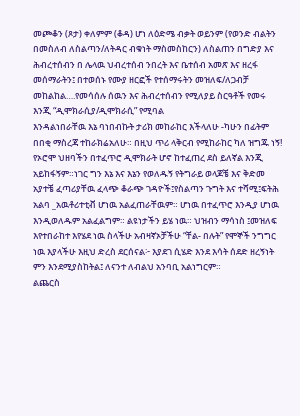መጮቆን (ጾታ) ቀለምም (ቆዳ) ሆነ ለዕድሜ ብቃት ወይንም (የወንድ ብልትን በመስለብ ለስልጣን/ለትዳር ብቁነት ማስመስከርን) ለስልጠን በግድያ እና ሕብረተሰብን በ ሌላዉ ህብረተሰብ ንበረት እና ቤተሰብ አመጽ እና ዘረፋ መሰማራትን፤ በተወሰኑ የሙያ ዘርፎች የተሰማሩትን መዝለፍ/ለጋብቻ መከልከል….የመሳሰሉ ሰዉን እና ሕብረተሰብን የሚለያይ ስርዓቶች የመሩ እንጂ “ዲሞክራሲያ/ዲሞክራሲ” የሚባል
እንዳልነበራቸዉ እኔ ባነበብኩት ታሪክ መከራከር እችላለሁ -ካሁን በፊትም በበቂ ማስረጃ ተከራክሬአለሁ። በዚህ ጥሪ ላቅርብ የሚከራከር ካለ ዝግጁ ነኝ! የኦሮሞ ህዘባችን በተፈጥሮ ዲሞክራት ሆኖ ከተፈጠረ ደስ ይለኛል እንጂ አይከፋኝም።ነገር ግን እኔ እና እኔን የወለዱኝ የትግራይ ወላጆቼ እና ቅድመ አያተቼ ፈጣሪያቸዉ ፈላጭ ቆራጭ ገዳዮች፤የስልጣን ጉግት እና ተሻሚ፤ፍትሕ አልባ _አዉቶሪተቲቭ ሆነዉ አልፈጠራቸዉም። ሆነዉ በተፈጥሮ እንዲያ ሆነዉ እንዲወለዱም አልፈልግም። ልዩነታችን ይሄ ነዉ። ህዝብን ማሳነስ ፤መዝለፍ እየተበራከተ እየሄደ ነዉ ስላችሁ አብዛኛኦቻችሁ “ቸል- በሉት” የሞኞች ንግግር ነዉ እያላችሁ እዚህ ድረስ ደርሰናል፦ እያደገ ሲሄድ እንደ እሳት ሰደድ ዘረኝነት ምን እንደሚያስከትል፤ ለናንተ ለብልህ አንባቢ አልነግርም።
ልጨርስ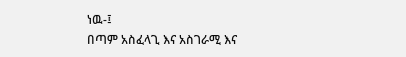ነዉ-፤
በጣም አስፈላጊ እና አስገራሚ እና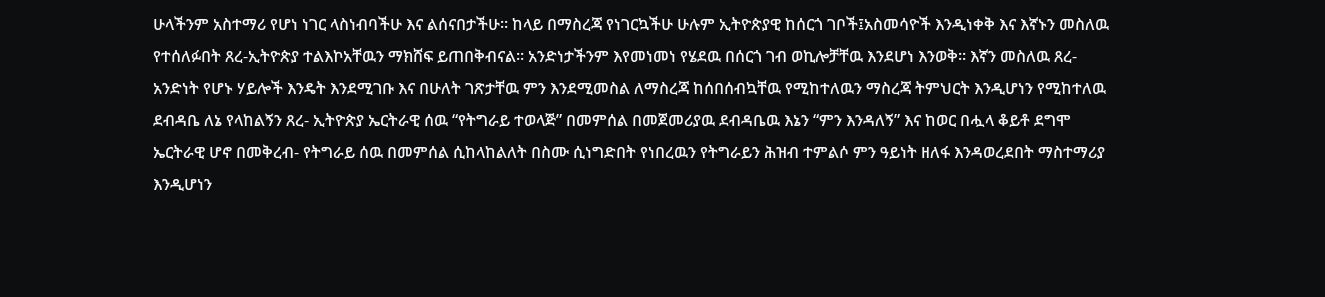ሁላችንም አስተማሪ የሆነ ነገር ላስነብባችሁ እና ልሰናበታችሁ። ከላይ በማስረጃ የነገርኳችሁ ሁሉም ኢትዮጵያዊ ከሰርጎ ገቦች፤አስመሳዮች እንዲነቀቅ እና እኛኑን መስለዉ የተሰለፉበት ጸረ-ኢትዮጵያ ተልእኮአቸዉን ማክሸፍ ይጠበቅብናል። አንድነታችንም እየመነመነ የሄደዉ በሰርጎ ገብ ወኪሎቻቸዉ እንደሆነ እንወቅ። እኛን መስለዉ ጸረ- አንድነት የሆኑ ሃይሎች እንዴት እንደሚገቡ እና በሁለት ገጽታቸዉ ምን እንደሚመስል ለማስረጃ ከሰበሰብኳቸዉ የሚከተለዉን ማስረጃ ትምህርት እንዲሆነን የሚከተለዉ ደብዳቤ ለኔ የላከልኝን ጸረ- ኢትዮጵያ ኤርትራዊ ሰዉ “የትግራይ ተወላጅ” በመምሰል በመጀመሪያዉ ደብዳቤዉ እኔን “ምን እንዳለኝ” እና ከወር በሗላ ቆይቶ ደግሞ ኤርትራዊ ሆኖ በመቅረብ- የትግራይ ሰዉ በመምሰል ሲከላከልለት በስሙ ሲነግድበት የነበረዉን የትግራይን ሕዝብ ተምልሶ ምን ዓይነት ዘለፋ እንዳወረደበት ማስተማሪያ እንዲሆነን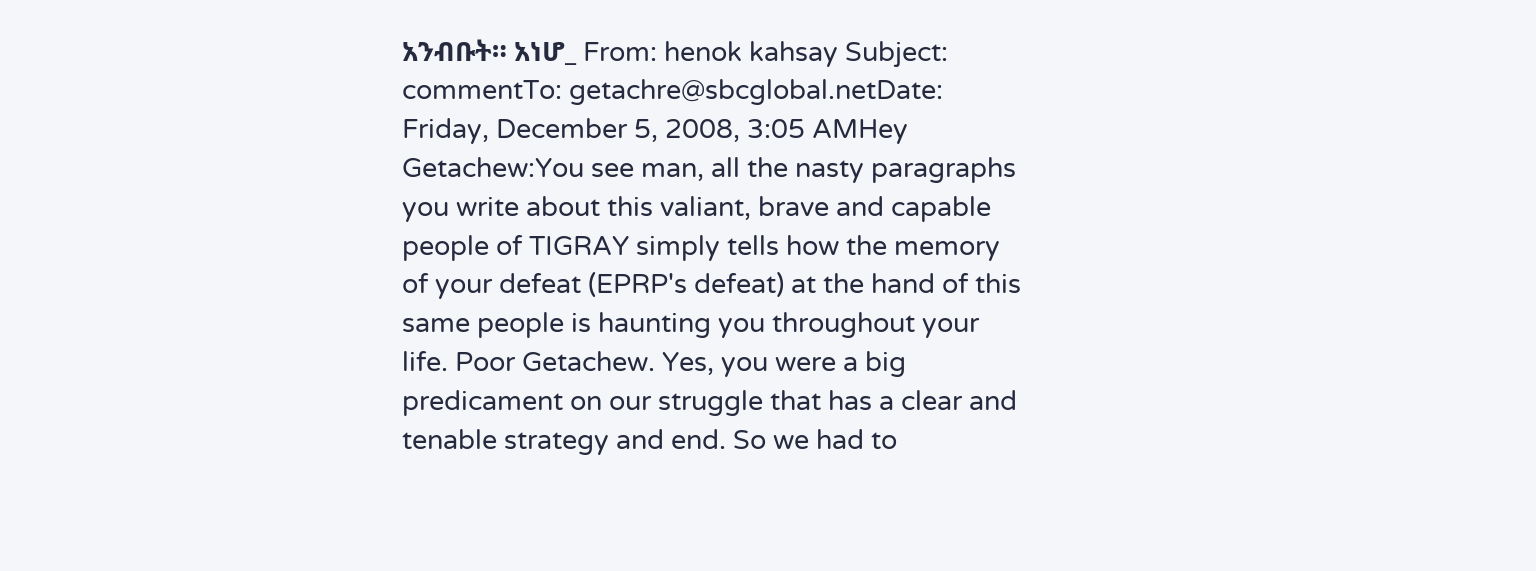አንብቡት። አነሆ_ From: henok kahsay Subject: commentTo: getachre@sbcglobal.netDate: Friday, December 5, 2008, 3:05 AMHey Getachew:You see man, all the nasty paragraphs you write about this valiant, brave and capable people of TIGRAY simply tells how the memory of your defeat (EPRP's defeat) at the hand of this same people is haunting you throughout your life. Poor Getachew. Yes, you were a big predicament on our struggle that has a clear and tenable strategy and end. So we had to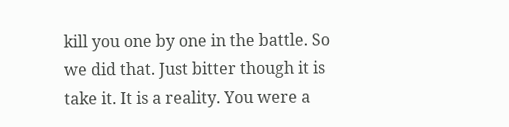kill you one by one in the battle. So we did that. Just bitter though it is take it. It is a reality. You were a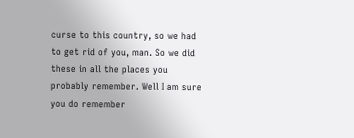curse to this country, so we had to get rid of you, man. So we did these in all the places you probably remember. Well I am sure you do remember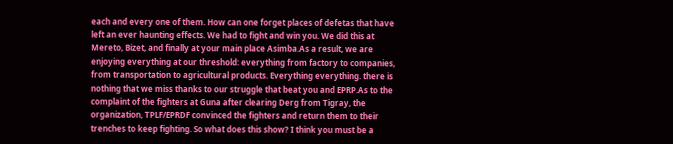each and every one of them. How can one forget places of defetas that have left an ever haunting effects. We had to fight and win you. We did this at Mereto, Bizet, and finally at your main place Asimba.As a result, we are enjoying everything at our threshold: everything from factory to companies, from transportation to agricultural products. Everything everything. there is nothing that we miss thanks to our struggle that beat you and EPRP.As to the complaint of the fighters at Guna after clearing Derg from Tigray, the organization, TPLF/EPRDF convinced the fighters and return them to their trenches to keep fighting. So what does this show? I think you must be a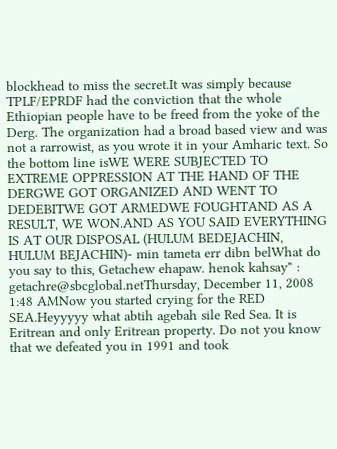blockhead to miss the secret.It was simply because TPLF/EPRDF had the conviction that the whole Ethiopian people have to be freed from the yoke of the Derg. The organization had a broad based view and was not a rarrowist, as you wrote it in your Amharic text. So the bottom line isWE WERE SUBJECTED TO EXTREME OPPRESSION AT THE HAND OF THE DERGWE GOT ORGANIZED AND WENT TO DEDEBITWE GOT ARMEDWE FOUGHTAND AS A RESULT, WE WON.AND AS YOU SAID EVERYTHING IS AT OUR DISPOSAL (HULUM BEDEJACHIN, HULUM BEJACHIN)- min tameta err dibn belWhat do you say to this, Getachew ehapaw. henok kahsay" : getachre@sbcglobal.netThursday, December 11, 2008 1:48 AMNow you started crying for the RED SEA.Heyyyyy what abtih agebah sile Red Sea. It is Eritrean and only Eritrean property. Do not you know that we defeated you in 1991 and took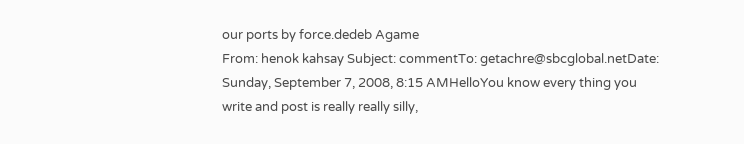our ports by force.dedeb Agame
From: henok kahsay Subject: commentTo: getachre@sbcglobal.netDate: Sunday, September 7, 2008, 8:15 AMHelloYou know every thing you write and post is really really silly,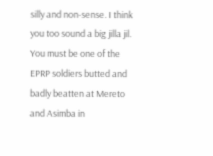silly and non-sense. I think you too sound a big jilla jil. You must be one of the EPRP soldiers butted and badly beatten at Mereto and Asimba in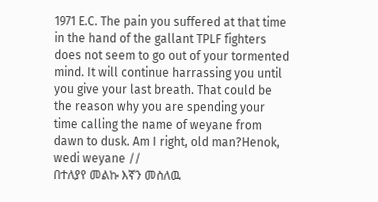1971 E.C. The pain you suffered at that time in the hand of the gallant TPLF fighters does not seem to go out of your tormented mind. It will continue harrassing you until you give your last breath. That could be the reason why you are spending your time calling the name of weyane from dawn to dusk. Am I right, old man?Henok, wedi weyane //
በተለያየ መልኩ እኛን መስለዉ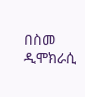በስመ ዲሞክራሲ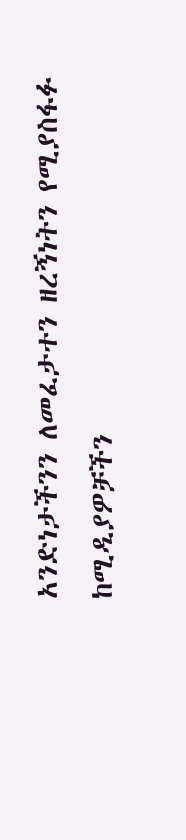አንድነታችንን ለመፈታተን ዘረኝነትን የሚያስፋፉ ከሚዲያዎቻችን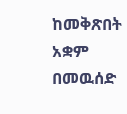ከመቅጽበት አቋም በመዉሰድ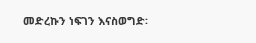መድረኩን ነፍገን እናስወግድ፡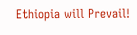Ethiopia will Prevail!